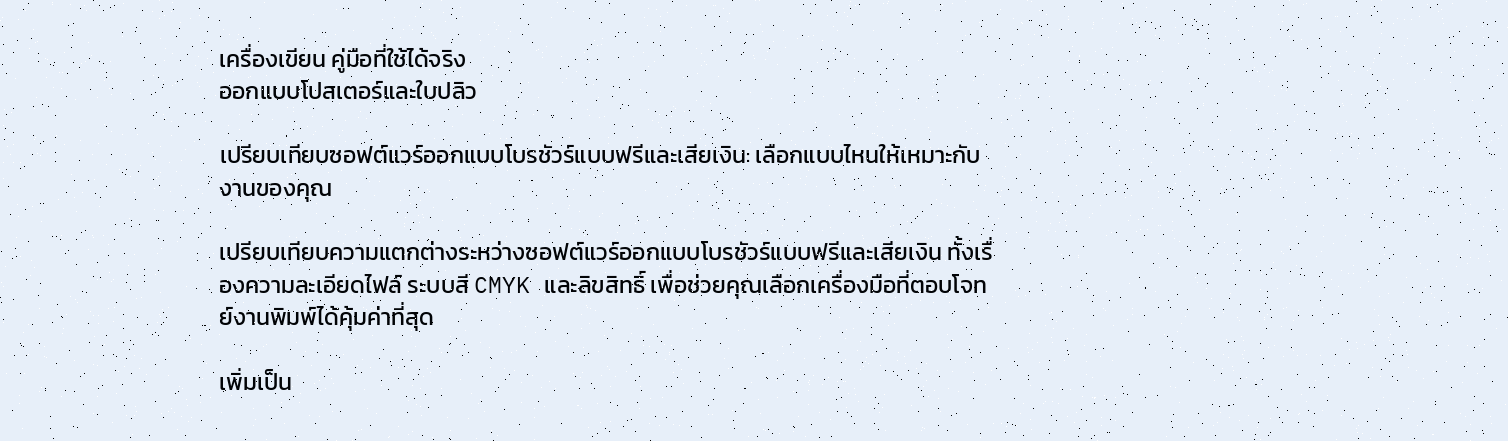เครื่องเขียน คู่มือที่ใช้ได้จริง
ออกแบบโปสเตอร์และใบปลิว

เปรียบเทียบซอฟต์แวร์ออกแบบโบรชัวร์แบบฟรีและเสียเงิน: เลือกแบบไหนให้เหมาะกับงานของคุณ

เปรียบเทียบความแตกต่างระหว่างซอฟต์แวร์ออกแบบโบรชัวร์แบบฟรีและเสียเงิน ทั้งเรื่องความละเอียดไฟล์ ระบบสี CMYK และลิขสิทธิ์ เพื่อช่วยคุณเลือกเครื่องมือที่ตอบโจทย์งานพิมพ์ได้คุ้มค่าที่สุด

เพิ่มเป็น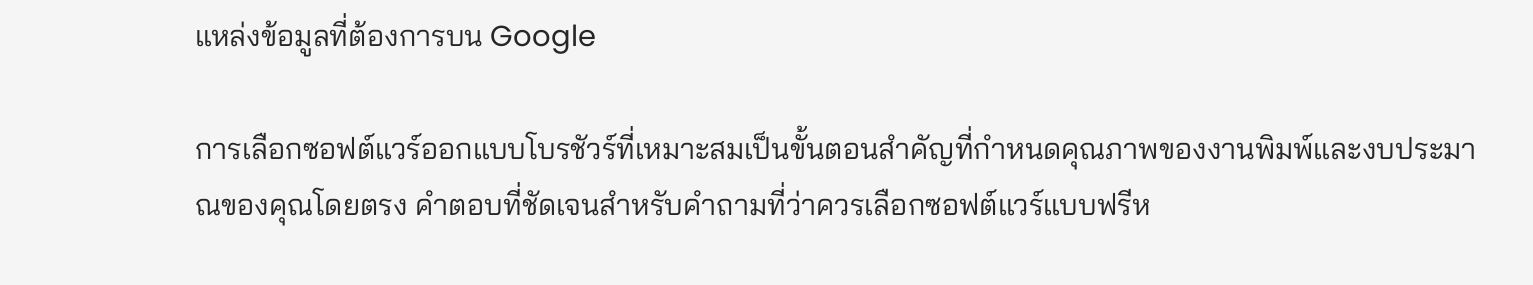แหล่งข้อมูลที่ต้องการบน Google

การเลือกซอฟต์แวร์ออกแบบโบรชัวร์ที่เหมาะสมเป็นขั้นตอนสำคัญที่กำหนดคุณภาพของงานพิมพ์และงบประมาณของคุณโดยตรง คำตอบที่ชัดเจนสำหรับคำถามที่ว่าควรเลือกซอฟต์แวร์แบบฟรีห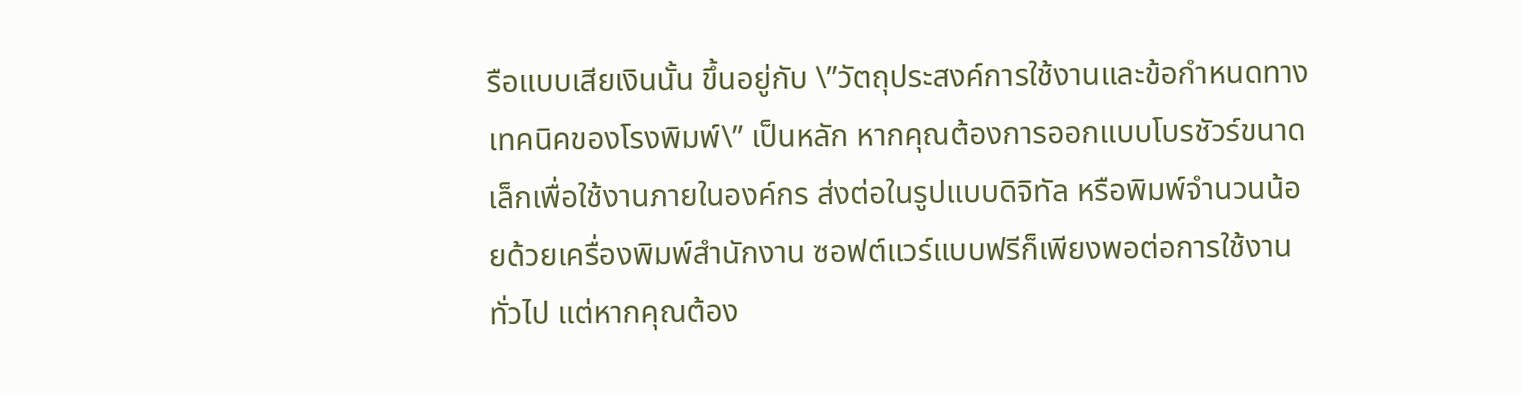รือแบบเสียเงินนั้น ขึ้นอยู่กับ \”วัตถุประสงค์การใช้งานและข้อกำหนดทางเทคนิคของโรงพิมพ์\” เป็นหลัก หากคุณต้องการออกแบบโบรชัวร์ขนาดเล็กเพื่อใช้งานภายในองค์กร ส่งต่อในรูปแบบดิจิทัล หรือพิมพ์จำนวนน้อยด้วยเครื่องพิมพ์สำนักงาน ซอฟต์แวร์แบบฟรีก็เพียงพอต่อการใช้งานทั่วไป แต่หากคุณต้อง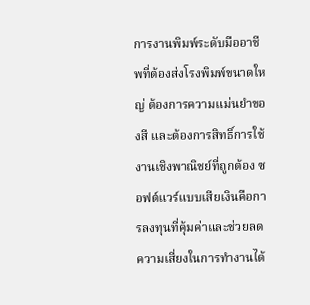การงานพิมพ์ระดับมืออาชีพที่ต้องส่งโรงพิมพ์ขนาดใหญ่ ต้องการความแม่นยำของสี และต้องการสิทธิ์การใช้งานเชิงพาณิชย์ที่ถูกต้อง ซอฟต์แวร์แบบเสียเงินคือการลงทุนที่คุ้มค่าและช่วยลดความเสี่ยงในการทำงานได้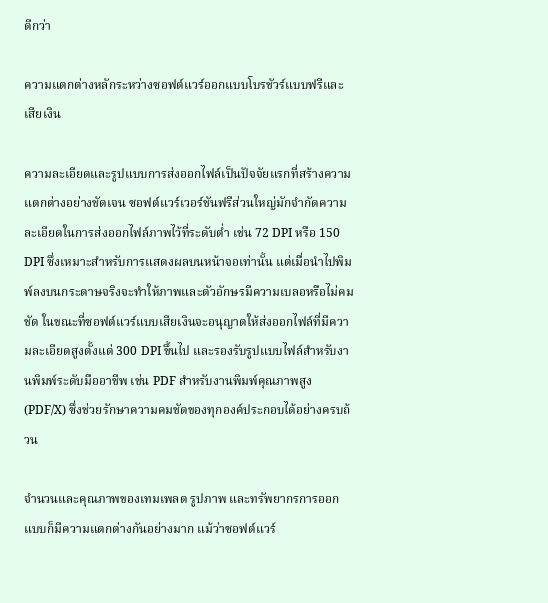ดีกว่า

ความแตกต่างหลักระหว่างซอฟต์แวร์ออกแบบโบรชัวร์แบบฟรีและเสียเงิน

ความละเอียดและรูปแบบการส่งออกไฟล์เป็นปัจจัยแรกที่สร้างความแตกต่างอย่างชัดเจน ซอฟต์แวร์เวอร์ชันฟรีส่วนใหญ่มักจำกัดความละเอียดในการส่งออกไฟล์ภาพไว้ที่ระดับต่ำ เช่น 72 DPI หรือ 150 DPI ซึ่งเหมาะสำหรับการแสดงผลบนหน้าจอเท่านั้น แต่เมื่อนำไปพิมพ์ลงบนกระดาษจริงจะทำให้ภาพและตัวอักษรมีความเบลอหรือไม่คมชัด ในขณะที่ซอฟต์แวร์แบบเสียเงินจะอนุญาตให้ส่งออกไฟล์ที่มีความละเอียดสูงตั้งแต่ 300 DPI ขึ้นไป และรองรับรูปแบบไฟล์สำหรับงานพิมพ์ระดับมืออาชีพ เช่น PDF สำหรับงานพิมพ์คุณภาพสูง (PDF/X) ซึ่งช่วยรักษาความคมชัดของทุกองค์ประกอบได้อย่างครบถ้วน

จำนวนและคุณภาพของเทมเพลต รูปภาพ และทรัพยากรการออกแบบก็มีความแตกต่างกันอย่างมาก แม้ว่าซอฟต์แวร์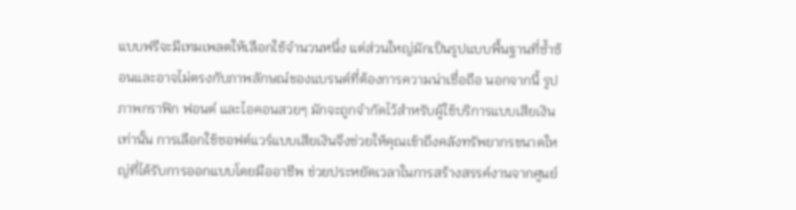แบบฟรีจะมีเทมเพลตให้เลือกใช้จำนวนหนึ่ง แต่ส่วนใหญ่มักเป็นรูปแบบพื้นฐานที่ซ้ำซ้อนและอาจไม่ตรงกับภาพลักษณ์ของแบรนด์ที่ต้องการความน่าเชื่อถือ นอกจากนี้ รูปภาพกราฟิก ฟอนต์ และไอคอนสวยๆ มักจะถูกจำกัดไว้สำหรับผู้ใช้บริการแบบเสียเงินเท่านั้น การเลือกใช้ซอฟต์แวร์แบบเสียเงินจึงช่วยให้คุณเข้าถึงคลังทรัพยากรขนาดใหญ่ที่ได้รับการออกแบบโดยมืออาชีพ ช่วยประหยัดเวลาในการสร้างสรรค์งานจากศูนย์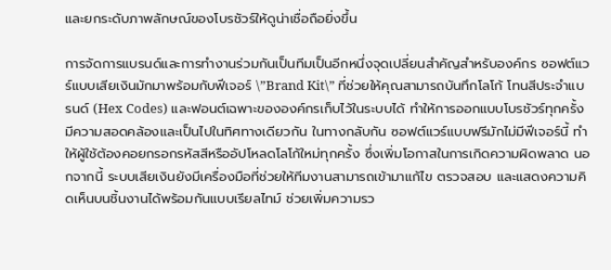และยกระดับภาพลักษณ์ของโบรชัวร์ให้ดูน่าเชื่อถือยิ่งขึ้น

การจัดการแบรนด์และการทำงานร่วมกันเป็นทีมเป็นอีกหนึ่งจุดเปลี่ยนสำคัญสำหรับองค์กร ซอฟต์แวร์แบบเสียเงินมักมาพร้อมกับฟีเจอร์ \”Brand Kit\” ที่ช่วยให้คุณสามารถบันทึกโลโก้ โทนสีประจำแบรนด์ (Hex Codes) และฟอนต์เฉพาะขององค์กรเก็บไว้ในระบบได้ ทำให้การออกแบบโบรชัวร์ทุกครั้งมีความสอดคล้องและเป็นไปในทิศทางเดียวกัน ในทางกลับกัน ซอฟต์แวร์แบบฟรีมักไม่มีฟีเจอร์นี้ ทำให้ผู้ใช้ต้องคอยกรอกรหัสสีหรืออัปโหลดโลโก้ใหม่ทุกครั้ง ซึ่งเพิ่มโอกาสในการเกิดความผิดพลาด นอกจากนี้ ระบบเสียเงินยังมีเครื่องมือที่ช่วยให้ทีมงานสามารถเข้ามาแก้ไข ตรวจสอบ และแสดงความคิดเห็นบนชิ้นงานได้พร้อมกันแบบเรียลไทม์ ช่วยเพิ่มความรว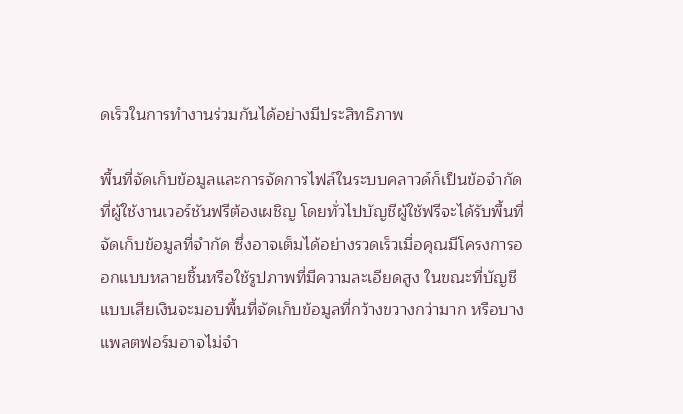ดเร็วในการทำงานร่วมกันได้อย่างมีประสิทธิภาพ

พื้นที่จัดเก็บข้อมูลและการจัดการไฟล์ในระบบคลาวด์ก็เป็นข้อจำกัดที่ผู้ใช้งานเวอร์ชันฟรีต้องเผชิญ โดยทั่วไปบัญชีผู้ใช้ฟรีจะได้รับพื้นที่จัดเก็บข้อมูลที่จำกัด ซึ่งอาจเต็มได้อย่างรวดเร็วเมื่อคุณมีโครงการออกแบบหลายชิ้นหรือใช้รูปภาพที่มีความละเอียดสูง ในขณะที่บัญชีแบบเสียเงินจะมอบพื้นที่จัดเก็บข้อมูลที่กว้างขวางกว่ามาก หรือบางแพลตฟอร์มอาจไม่จำ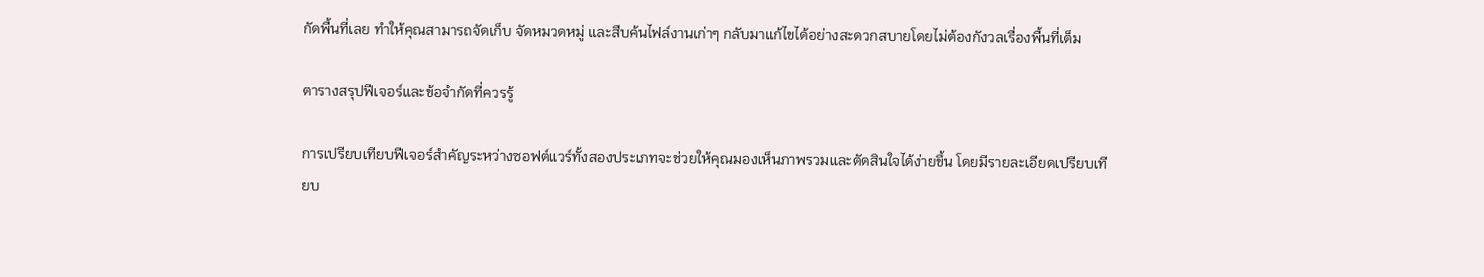กัดพื้นที่เลย ทำให้คุณสามารถจัดเก็บ จัดหมวดหมู่ และสืบค้นไฟล์งานเก่าๆ กลับมาแก้ไขได้อย่างสะดวกสบายโดยไม่ต้องกังวลเรื่องพื้นที่เต็ม

ตารางสรุปฟีเจอร์และข้อจำกัดที่ควรรู้

การเปรียบเทียบฟีเจอร์สำคัญระหว่างซอฟต์แวร์ทั้งสองประเภทจะช่วยให้คุณมองเห็นภาพรวมและตัดสินใจได้ง่ายขึ้น โดยมีรายละเอียดเปรียบเทียบ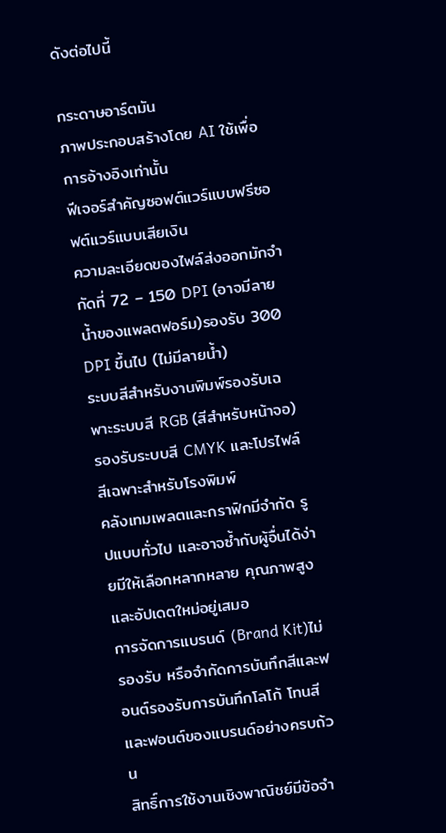ดังต่อไปนี้

กระดาษอาร์ตมัน
ภาพประกอบสร้างโดย AI ใช้เพื่อการอ้างอิงเท่านั้น
ฟีเจอร์สำคัญซอฟต์แวร์แบบฟรีซอฟต์แวร์แบบเสียเงิน
ความละเอียดของไฟล์ส่งออกมักจำกัดที่ 72 – 150 DPI (อาจมีลายน้ำของแพลตฟอร์ม)รองรับ 300 DPI ขึ้นไป (ไม่มีลายน้ำ)
ระบบสีสำหรับงานพิมพ์รองรับเฉพาะระบบสี RGB (สีสำหรับหน้าจอ)รองรับระบบสี CMYK และโปรไฟล์สีเฉพาะสำหรับโรงพิมพ์
คลังเทมเพลตและกราฟิกมีจำกัด รูปแบบทั่วไป และอาจซ้ำกับผู้อื่นได้ง่ายมีให้เลือกหลากหลาย คุณภาพสูง และอัปเดตใหม่อยู่เสมอ
การจัดการแบรนด์ (Brand Kit)ไม่รองรับ หรือจำกัดการบันทึกสีและฟอนต์รองรับการบันทึกโลโก้ โทนสี และฟอนต์ของแบรนด์อย่างครบถ้วน
สิทธิ์การใช้งานเชิงพาณิชย์มีข้อจำ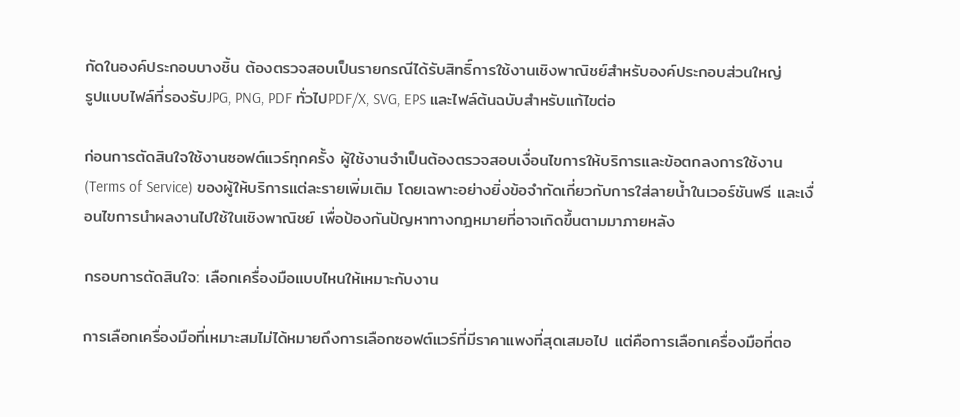กัดในองค์ประกอบบางชิ้น ต้องตรวจสอบเป็นรายกรณีได้รับสิทธิ์การใช้งานเชิงพาณิชย์สำหรับองค์ประกอบส่วนใหญ่
รูปแบบไฟล์ที่รองรับJPG, PNG, PDF ทั่วไปPDF/X, SVG, EPS และไฟล์ต้นฉบับสำหรับแก้ไขต่อ

ก่อนการตัดสินใจใช้งานซอฟต์แวร์ทุกครั้ง ผู้ใช้งานจำเป็นต้องตรวจสอบเงื่อนไขการให้บริการและข้อตกลงการใช้งาน (Terms of Service) ของผู้ให้บริการแต่ละรายเพิ่มเติม โดยเฉพาะอย่างยิ่งข้อจำกัดเกี่ยวกับการใส่ลายน้ำในเวอร์ชันฟรี และเงื่อนไขการนำผลงานไปใช้ในเชิงพาณิชย์ เพื่อป้องกันปัญหาทางกฎหมายที่อาจเกิดขึ้นตามมาภายหลัง

กรอบการตัดสินใจ: เลือกเครื่องมือแบบไหนให้เหมาะกับงาน

การเลือกเครื่องมือที่เหมาะสมไม่ได้หมายถึงการเลือกซอฟต์แวร์ที่มีราคาแพงที่สุดเสมอไป แต่คือการเลือกเครื่องมือที่ตอ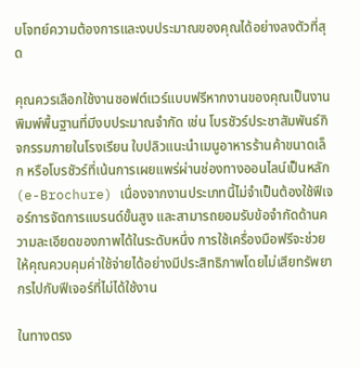บโจทย์ความต้องการและงบประมาณของคุณได้อย่างลงตัวที่สุด

คุณควรเลือกใช้งานซอฟต์แวร์แบบฟรีหากงานของคุณเป็นงานพิมพ์พื้นฐานที่มีงบประมาณจำกัด เช่น โบรชัวร์ประชาสัมพันธ์กิจกรรมภายในโรงเรียน ใบปลิวแนะนำเมนูอาหารร้านค้าขนาดเล็ก หรือโบรชัวร์ที่เน้นการเผยแพร่ผ่านช่องทางออนไลน์เป็นหลัก (e-Brochure) เนื่องจากงานประเภทนี้ไม่จำเป็นต้องใช้ฟีเจอร์การจัดการแบรนด์ขั้นสูง และสามารถยอมรับข้อจำกัดด้านความละเอียดของภาพได้ในระดับหนึ่ง การใช้เครื่องมือฟรีจะช่วยให้คุณควบคุมค่าใช้จ่ายได้อย่างมีประสิทธิภาพโดยไม่เสียทรัพยากรไปกับฟีเจอร์ที่ไม่ได้ใช้งาน

ในทางตรง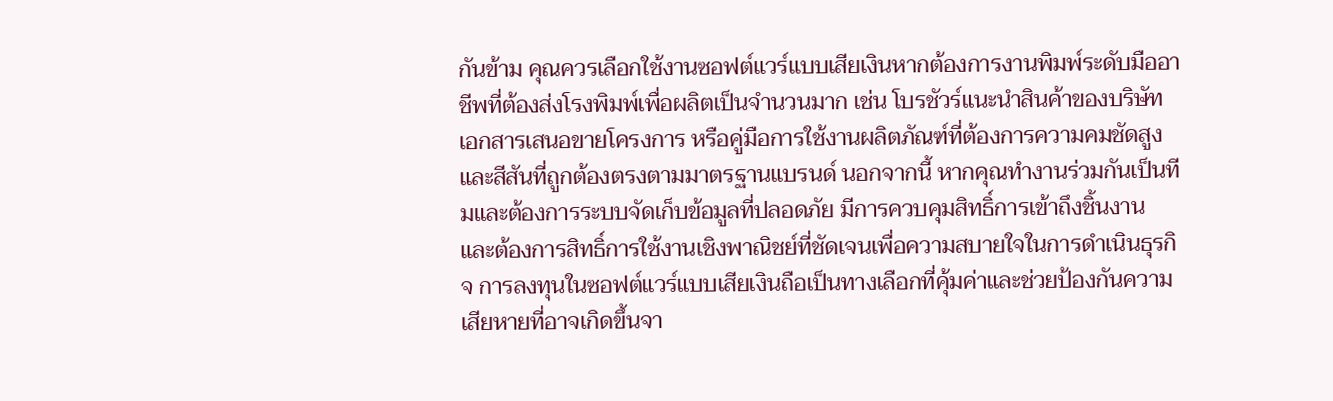กันข้าม คุณควรเลือกใช้งานซอฟต์แวร์แบบเสียเงินหากต้องการงานพิมพ์ระดับมืออาชีพที่ต้องส่งโรงพิมพ์เพื่อผลิตเป็นจำนวนมาก เช่น โบรชัวร์แนะนำสินค้าของบริษัท เอกสารเสนอขายโครงการ หรือคู่มือการใช้งานผลิตภัณฑ์ที่ต้องการความคมชัดสูงและสีสันที่ถูกต้องตรงตามมาตรฐานแบรนด์ นอกจากนี้ หากคุณทำงานร่วมกันเป็นทีมและต้องการระบบจัดเก็บข้อมูลที่ปลอดภัย มีการควบคุมสิทธิ์การเข้าถึงชิ้นงาน และต้องการสิทธิ์การใช้งานเชิงพาณิชย์ที่ชัดเจนเพื่อความสบายใจในการดำเนินธุรกิจ การลงทุนในซอฟต์แวร์แบบเสียเงินถือเป็นทางเลือกที่คุ้มค่าและช่วยป้องกันความเสียหายที่อาจเกิดขึ้นจา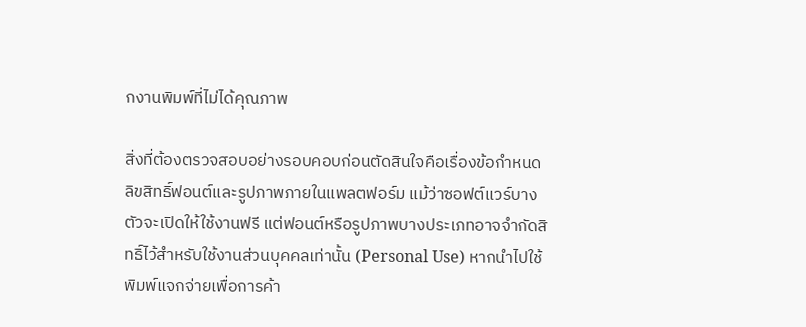กงานพิมพ์ที่ไม่ได้คุณภาพ

สิ่งที่ต้องตรวจสอบอย่างรอบคอบก่อนตัดสินใจคือเรื่องข้อกำหนดลิขสิทธิ์ฟอนต์และรูปภาพภายในแพลตฟอร์ม แม้ว่าซอฟต์แวร์บางตัวจะเปิดให้ใช้งานฟรี แต่ฟอนต์หรือรูปภาพบางประเภทอาจจำกัดสิทธิ์ไว้สำหรับใช้งานส่วนบุคคลเท่านั้น (Personal Use) หากนำไปใช้พิมพ์แจกจ่ายเพื่อการค้า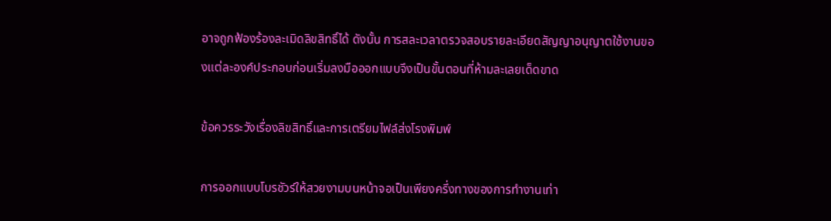อาจถูกฟ้องร้องละเมิดลิขสิทธิ์ได้ ดังนั้น การสละเวลาตรวจสอบรายละเอียดสัญญาอนุญาตใช้งานของแต่ละองค์ประกอบก่อนเริ่มลงมือออกแบบจึงเป็นขั้นตอนที่ห้ามละเลยเด็ดขาด

ข้อควรระวังเรื่องลิขสิทธิ์และการเตรียมไฟล์ส่งโรงพิมพ์

การออกแบบโบรชัวร์ให้สวยงามบนหน้าจอเป็นเพียงครึ่งทางของการทำงานเท่า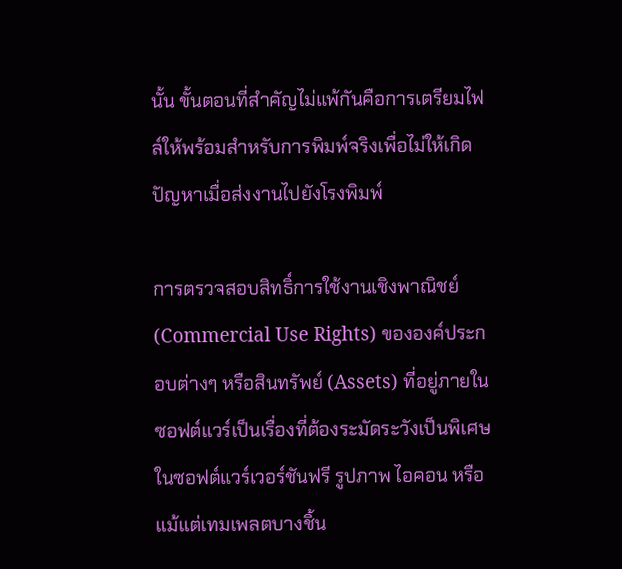นั้น ขั้นตอนที่สำคัญไม่แพ้กันคือการเตรียมไฟล์ให้พร้อมสำหรับการพิมพ์จริงเพื่อไม่ให้เกิดปัญหาเมื่อส่งงานไปยังโรงพิมพ์

การตรวจสอบสิทธิ์การใช้งานเชิงพาณิชย์ (Commercial Use Rights) ขององค์ประกอบต่างๆ หรือสินทรัพย์ (Assets) ที่อยู่ภายในซอฟต์แวร์เป็นเรื่องที่ต้องระมัดระวังเป็นพิเศษ ในซอฟต์แวร์เวอร์ชันฟรี รูปภาพ ไอคอน หรือแม้แต่เทมเพลตบางชิ้น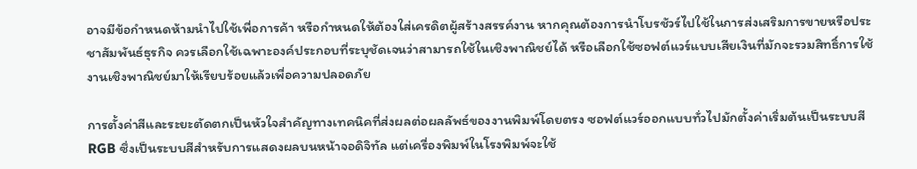อาจมีข้อกำหนดห้ามนำไปใช้เพื่อการค้า หรือกำหนดให้ต้องใส่เครดิตผู้สร้างสรรค์งาน หากคุณต้องการนำโบรชัวร์ไปใช้ในการส่งเสริมการขายหรือประชาสัมพันธ์ธุรกิจ ควรเลือกใช้เฉพาะองค์ประกอบที่ระบุชัดเจนว่าสามารถใช้ในเชิงพาณิชย์ได้ หรือเลือกใช้ซอฟต์แวร์แบบเสียเงินที่มักจะรวมสิทธิ์การใช้งานเชิงพาณิชย์มาให้เรียบร้อยแล้วเพื่อความปลอดภัย

การตั้งค่าสีและระยะตัดตกเป็นหัวใจสำคัญทางเทคนิคที่ส่งผลต่อผลลัพธ์ของงานพิมพ์โดยตรง ซอฟต์แวร์ออกแบบทั่วไปมักตั้งค่าเริ่มต้นเป็นระบบสี RGB ซึ่งเป็นระบบสีสำหรับการแสดงผลบนหน้าจอดิจิทัล แต่เครื่องพิมพ์ในโรงพิมพ์จะใช้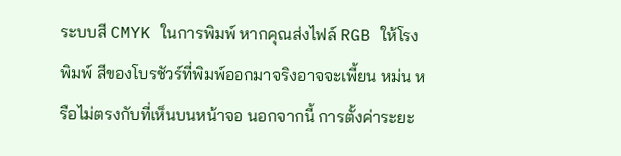ระบบสี CMYK ในการพิมพ์ หากคุณส่งไฟล์ RGB ให้โรงพิมพ์ สีของโบรชัวร์ที่พิมพ์ออกมาจริงอาจจะเพี้ยน หม่น หรือไม่ตรงกับที่เห็นบนหน้าจอ นอกจากนี้ การตั้งค่าระยะ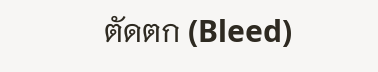ตัดตก (Bleed)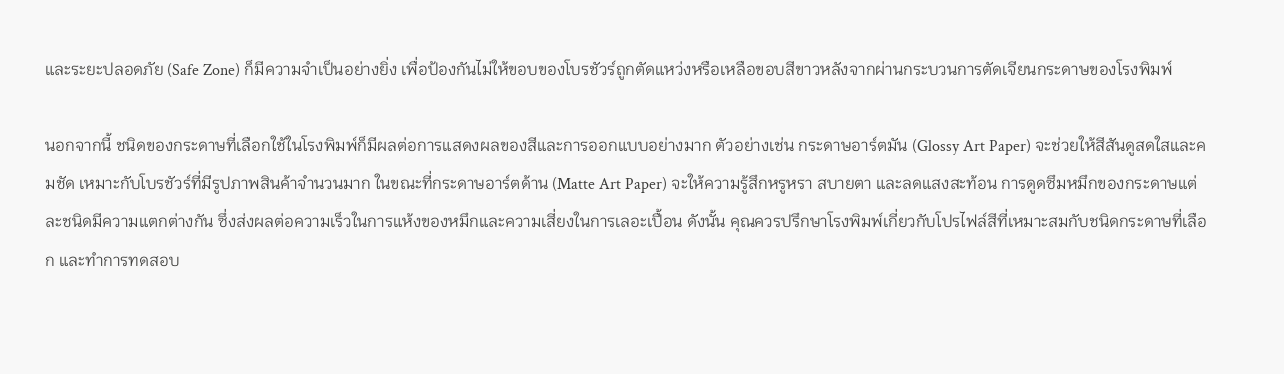และระยะปลอดภัย (Safe Zone) ก็มีความจำเป็นอย่างยิ่ง เพื่อป้องกันไม่ให้ขอบของโบรชัวร์ถูกตัดแหว่งหรือเหลือขอบสีขาวหลังจากผ่านกระบวนการตัดเจียนกระดาษของโรงพิมพ์

นอกจากนี้ ชนิดของกระดาษที่เลือกใช้ในโรงพิมพ์ก็มีผลต่อการแสดงผลของสีและการออกแบบอย่างมาก ตัวอย่างเช่น กระดาษอาร์ตมัน (Glossy Art Paper) จะช่วยให้สีสันดูสดใสและคมชัด เหมาะกับโบรชัวร์ที่มีรูปภาพสินค้าจำนวนมาก ในขณะที่กระดาษอาร์ตด้าน (Matte Art Paper) จะให้ความรู้สึกหรูหรา สบายตา และลดแสงสะท้อน การดูดซึมหมึกของกระดาษแต่ละชนิดมีความแตกต่างกัน ซึ่งส่งผลต่อความเร็วในการแห้งของหมึกและความเสี่ยงในการเลอะเปื้อน ดังนั้น คุณควรปรึกษาโรงพิมพ์เกี่ยวกับโปรไฟล์สีที่เหมาะสมกับชนิดกระดาษที่เลือก และทำการทดสอบ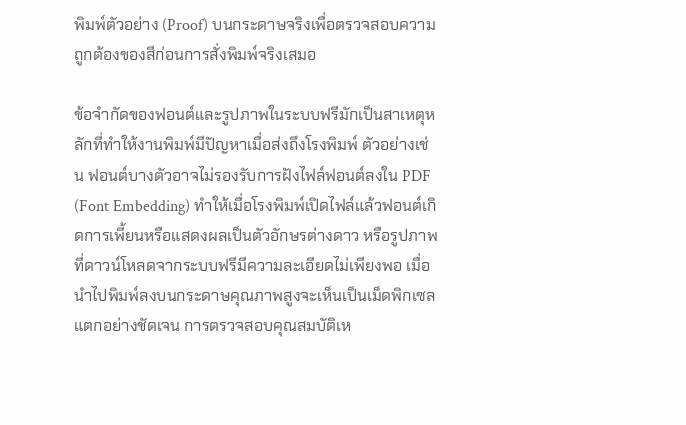พิมพ์ตัวอย่าง (Proof) บนกระดาษจริงเพื่อตรวจสอบความถูกต้องของสีก่อนการสั่งพิมพ์จริงเสมอ

ข้อจำกัดของฟอนต์และรูปภาพในระบบฟรีมักเป็นสาเหตุหลักที่ทำให้งานพิมพ์มีปัญหาเมื่อส่งถึงโรงพิมพ์ ตัวอย่างเช่น ฟอนต์บางตัวอาจไม่รองรับการฝังไฟล์ฟอนต์ลงใน PDF (Font Embedding) ทำให้เมื่อโรงพิมพ์เปิดไฟล์แล้วฟอนต์เกิดการเพี้ยนหรือแสดงผลเป็นตัวอักษรต่างดาว หรือรูปภาพที่ดาวน์โหลดจากระบบฟรีมีความละเอียดไม่เพียงพอ เมื่อนำไปพิมพ์ลงบนกระดาษคุณภาพสูงจะเห็นเป็นเม็ดพิกเซลแตกอย่างชัดเจน การตรวจสอบคุณสมบัติเห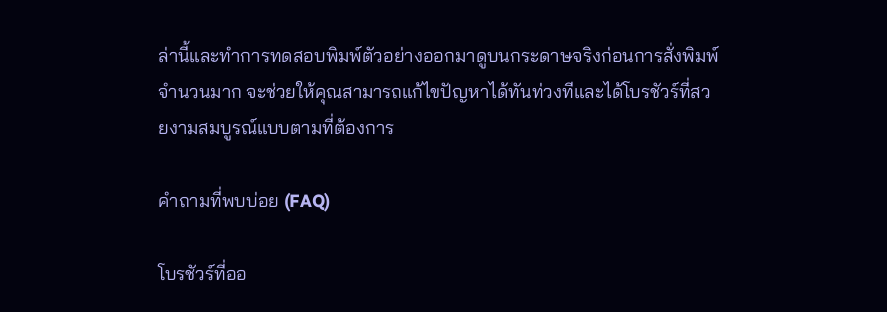ล่านี้และทำการทดสอบพิมพ์ตัวอย่างออกมาดูบนกระดาษจริงก่อนการสั่งพิมพ์จำนวนมาก จะช่วยให้คุณสามารถแก้ไขปัญหาได้ทันท่วงทีและได้โบรชัวร์ที่สวยงามสมบูรณ์แบบตามที่ต้องการ

คำถามที่พบบ่อย (FAQ)

โบรชัวร์ที่ออ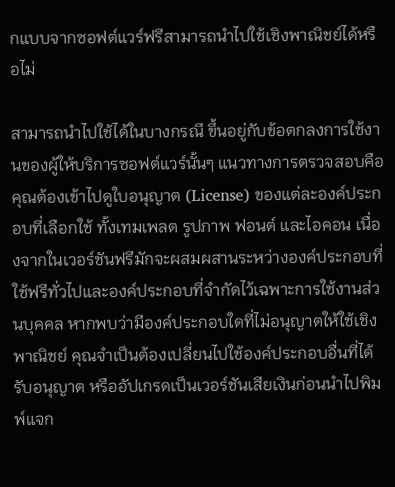กแบบจากซอฟต์แวร์ฟรีสามารถนำไปใช้เชิงพาณิชย์ได้หรือไม่

สามารถนำไปใช้ได้ในบางกรณี ขึ้นอยู่กับข้อตกลงการใช้งานของผู้ให้บริการซอฟต์แวร์นั้นๆ แนวทางการตรวจสอบคือคุณต้องเข้าไปดูใบอนุญาต (License) ของแต่ละองค์ประกอบที่เลือกใช้ ทั้งเทมเพลต รูปภาพ ฟอนต์ และไอคอน เนื่องจากในเวอร์ชันฟรีมักจะผสมผสานระหว่างองค์ประกอบที่ใช้ฟรีทั่วไปและองค์ประกอบที่จำกัดไว้เฉพาะการใช้งานส่วนบุคคล หากพบว่ามีองค์ประกอบใดที่ไม่อนุญาตให้ใช้เชิงพาณิชย์ คุณจำเป็นต้องเปลี่ยนไปใช้องค์ประกอบอื่นที่ได้รับอนุญาต หรืออัปเกรดเป็นเวอร์ชันเสียเงินก่อนนำไปพิมพ์แจก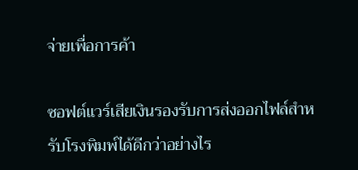จ่ายเพื่อการค้า

ซอฟต์แวร์เสียเงินรองรับการส่งออกไฟล์สำหรับโรงพิมพ์ได้ดีกว่าอย่างไร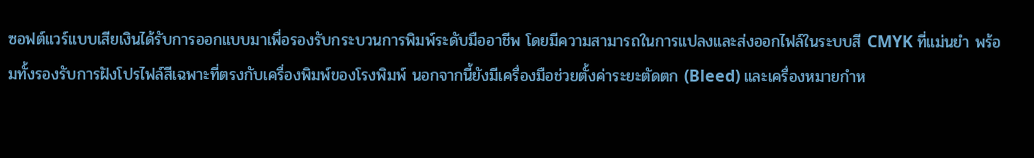ซอฟต์แวร์แบบเสียเงินได้รับการออกแบบมาเพื่อรองรับกระบวนการพิมพ์ระดับมืออาชีพ โดยมีความสามารถในการแปลงและส่งออกไฟล์ในระบบสี CMYK ที่แม่นยำ พร้อมทั้งรองรับการฝังโปรไฟล์สีเฉพาะที่ตรงกับเครื่องพิมพ์ของโรงพิมพ์ นอกจากนี้ยังมีเครื่องมือช่วยตั้งค่าระยะตัดตก (Bleed) และเครื่องหมายกำห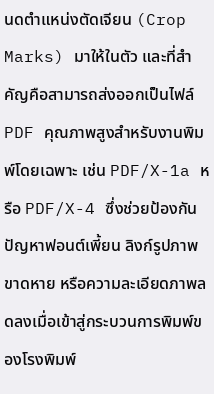นดตำแหน่งตัดเจียน (Crop Marks) มาให้ในตัว และที่สำคัญคือสามารถส่งออกเป็นไฟล์ PDF คุณภาพสูงสำหรับงานพิมพ์โดยเฉพาะ เช่น PDF/X-1a หรือ PDF/X-4 ซึ่งช่วยป้องกันปัญหาฟอนต์เพี้ยน ลิงก์รูปภาพขาดหาย หรือความละเอียดภาพลดลงเมื่อเข้าสู่กระบวนการพิมพ์ของโรงพิมพ์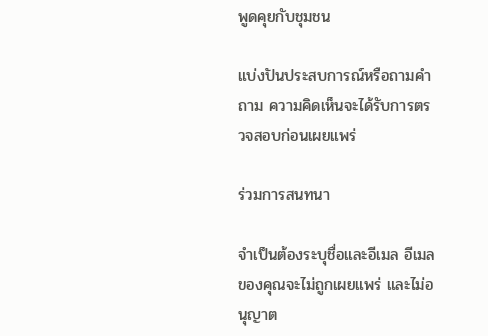พูดคุยกับชุมชน

แบ่งปันประสบการณ์หรือถามคำถาม ความคิดเห็นจะได้รับการตรวจสอบก่อนเผยแพร่

ร่วมการสนทนา

จำเป็นต้องระบุชื่อและอีเมล อีเมลของคุณจะไม่ถูกเผยแพร่ และไม่อนุญาต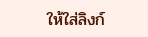ให้ใส่ลิงก์